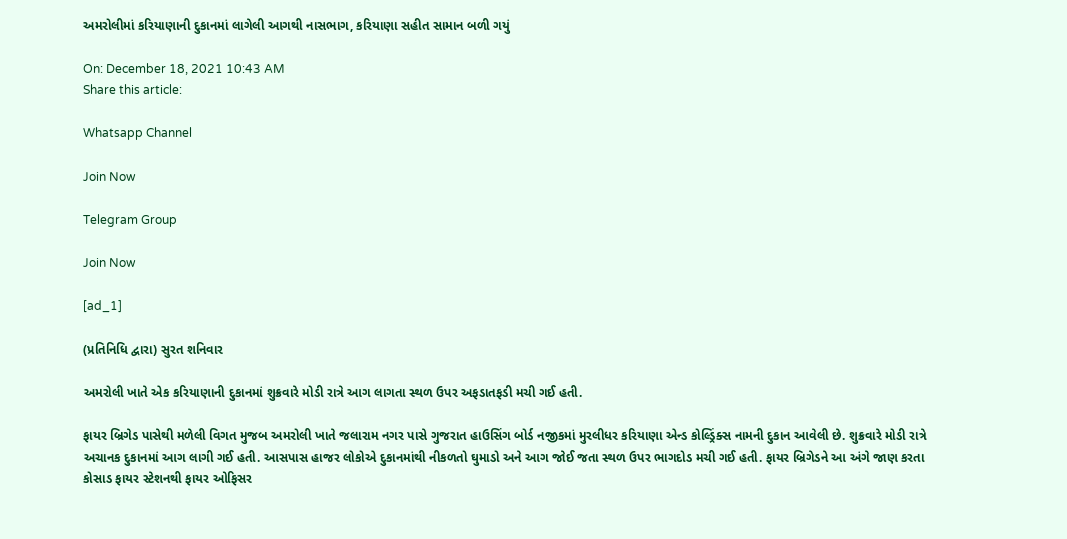અમરોલીમાં કરિયાણાની દુકાનમાં લાગેલી આગથી નાસભાગ, કરિયાણા સહીત સામાન બળી ગયું

On: December 18, 2021 10:43 AM
Share this article:

Whatsapp Channel

Join Now

Telegram Group

Join Now

[ad_1]

(પ્રતિનિધિ દ્વારા) સુરત શનિવાર

અમરોલી ખાતે એક કરિયાણાની દુકાનમાં શુક્રવારે મોડી રાત્રે આગ લાગતા સ્થળ ઉપર અફડાતફડી મચી ગઈ હતી.

ફાયર બ્રિગેડ પાસેથી મળેલી વિગત મુજબ અમરોલી ખાતે જલારામ નગર પાસે ગુજરાત હાઉસિંગ બોર્ડ નજીકમાં મુરલીધર કરિયાણા એન્ડ કોલ્ડ્રિંક્સ નામની દુકાન આવેલી છે. શુક્રવારે મોડી રાત્રે અચાનક દુકાનમાં આગ લાગી ગઈ હતી. આસપાસ હાજર લોકોએ દુકાનમાંથી નીકળતો ઘુમાડો અને આગ જોઈ જતા સ્થળ ઉપર ભાગદોડ મચી ગઈ હતી. ફાયર બ્રિગેડને આ અંગે જાણ કરતા કોસાડ ફાયર સ્ટેશનથી ફાયર ઓફિસર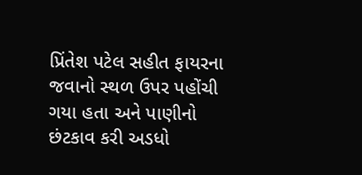પ્રિંતેશ પટેલ સહીત ફાયરના જવાનો સ્થળ ઉપર પહોંચી ગયા હતા અને પાણીનો છંટકાવ કરી અડધો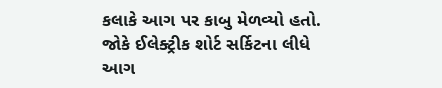કલાકે આગ પર કાબુ મેળવ્યો હતો. જોકે ઈલેક્ટ્રીક શોર્ટ સર્કિટના લીધે આગ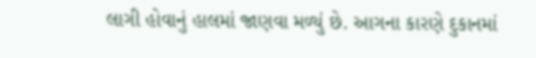લાગી હોવાનું હાલમાં જાણવા મળ્યું છે. આગના કારણે દુકાનમાં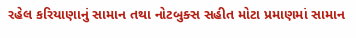રહેલ કરિયાણાનું સામાન તથા નોટબુક્સ સહીત મોટા પ્રમાણમાં સામાન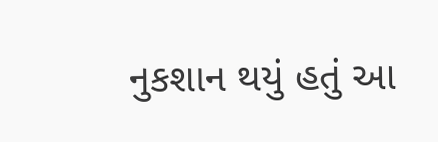નુકશાન થયું હતું આ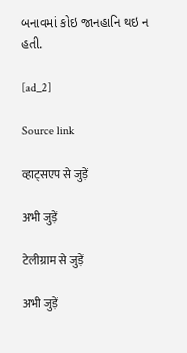બનાવમાં કોઇ જાનહાનિ થઇ ન હતી.

[ad_2]

Source link

व्हाट्सएप से जुड़ें

अभी जुड़ें

टेलीग्राम से जुड़ें

अभी जुड़ें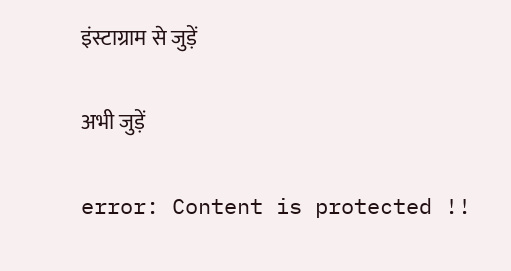इंस्टाग्राम से जुड़ें

अभी जुड़ें

error: Content is protected !!